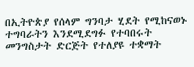በኢትዮጵያ የሰላም ግንባታ ሂደት የሚከናወኑ ተግባራትን እንደሚደግፉ የተባበሩት መንግስታት ድርጅት የተለያዩ ተቋማት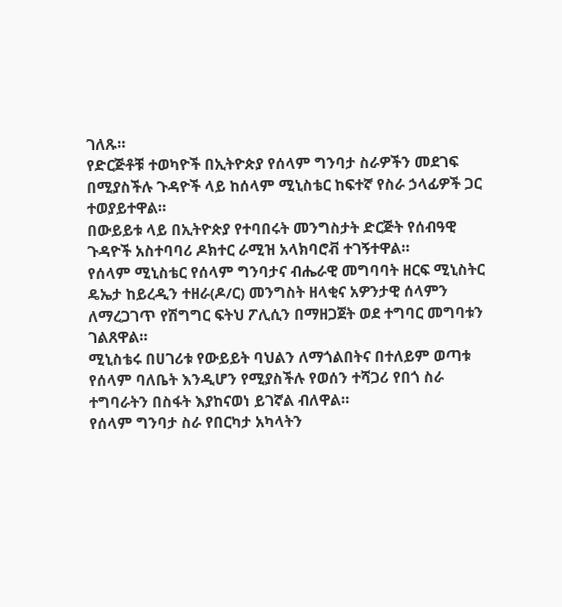ገለጹ።
የድርጅቶቹ ተወካዮች በኢትዮጵያ የሰላም ግንባታ ስራዎችን መደገፍ በሚያስችሉ ጉዳዮች ላይ ከሰላም ሚኒስቴር ከፍተኛ የስራ ኃላፊዎች ጋር ተወያይተዋል።
በውይይቱ ላይ በኢትዮጵያ የተባበሩት መንግስታት ድርጅት የሰብዓዊ ጉዳዮች አስተባባሪ ዶክተር ራሚዝ አላክባሮቭ ተገኝተዋል።
የሰላም ሚኒስቴር የሰላም ግንባታና ብሔራዊ መግባባት ዘርፍ ሚኒስትር ዴኤታ ከይረዲን ተዘራ(ዶ/ር) መንግስት ዘላቂና አዎንታዊ ሰላምን ለማረጋገጥ የሽግግር ፍትህ ፖሊሲን በማዘጋጀት ወደ ተግባር መግባቱን ገልጸዋል።
ሚኒስቴሩ በሀገሪቱ የውይይት ባህልን ለማጎልበትና በተለይም ወጣቱ የሰላም ባለቤት እንዲሆን የሚያስችሉ የወሰን ተሻጋሪ የበጎ ስራ ተግባራትን በስፋት እያከናወነ ይገኛል ብለዋል።
የሰላም ግንባታ ስራ የበርካታ አካላትን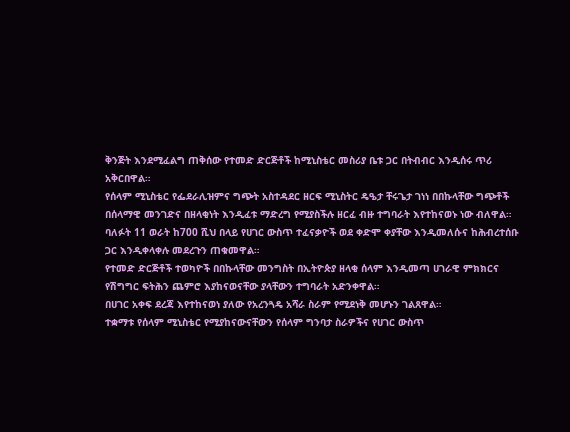ቅንጅት እንደሚፈልግ ጠቅሰው የተመድ ድርጅቶች ከሚኒስቴር መስሪያ ቤቱ ጋር በትብብር እንዲሰሩ ጥሪ አቅርበዋል።
የሰላም ሚኒስቴር የፌደራሊዝምና ግጭት አስተዳደር ዘርፍ ሚኒስትር ዴዔታ ቸሩጌታ ገነነ በበኩላቸው ግጭቶች በሰላማዊ መንገድና በዘላቂነት እንዲፈቱ ማድረግ የሚያስችሉ ዘርፈ ብዙ ተግባራት እየተከናወኑ ነው ብለዋል።
ባለፉት 11 ወራት ከ700 ሺህ በላይ የሀገር ውስጥ ተፈናቃዮች ወደ ቀድሞ ቀያቸው እንዲመለሱና ከሕብረተሰቡ ጋር እንዲቀላቀሉ መደረጉን ጠቁመዋል።
የተመድ ድርጅቶች ተወካዮች በበኩላቸው መንግስት በኢትዮጵያ ዘላቂ ሰላም እንዲመጣ ሀገራዊ ምክክርና የሽግግር ፍትሕን ጨምሮ እያከናወናቸው ያላቸውን ተግባራት አድንቀዋል።
በሀገር አቀፍ ደረጃ እየተከናወነ ያለው የአረንጓዴ አሻራ ስራም የሚደነቅ መሆኑን ገልጸዋል።
ተቋማቱ የሰላም ሚኒስቴር የሚያከናውናቸውን የሰላም ግንባታ ስራዎችና የሀገር ውስጥ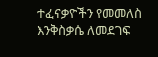ተፈናቃዮችን የመመለስ እንቅስቃሴ ለመደገፍ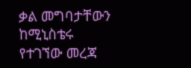ቃል መግባታቸውን ከሚኒስቴሩ የተገኘው መረጃ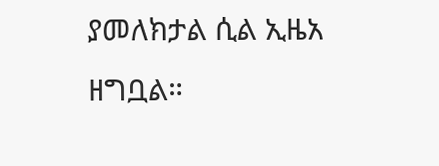ያመለክታል ሲል ኢዜአ ዘግቧል።